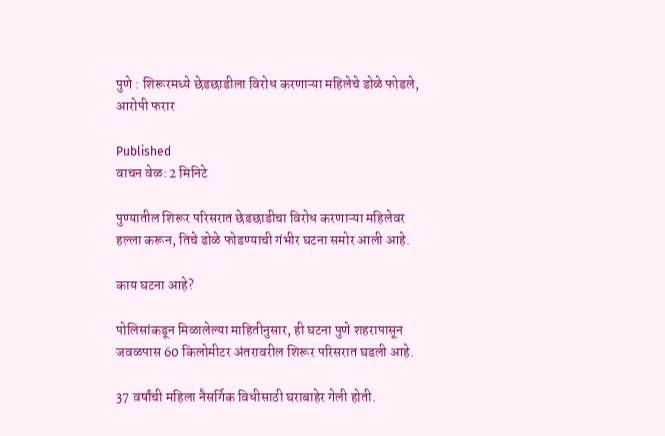पुणे : शिरूरमध्ये छेडछाडीला विरोध करणाऱ्या महिलेचे डोळे फोडले, आरोपी फरार

Published
वाचन वेळ: 2 मिनिटे

पुण्यातील शिरूर परिसरात छेडछाडीचा विरोध करणाऱ्या महिलेवर हल्ला करून, तिचे डोळे फोडण्याची गंभीर घटना समोर आली आहे.

काय घटना आहे?

पोलिसांकडून मिळालेल्या माहितीनुसार, ही घटना पुणे शहरापासून जवळपास 60 किलोमीटर अंतरावरील शिरूर परिसरात घडली आहे.

37 वर्षांची महिला नैसर्गिक विधीसाठी घराबाहेर गेली होती.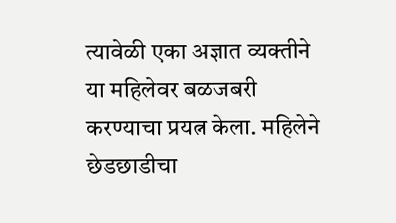त्यावेळी एका अज्ञात व्यक्तीने या महिलेवर बळजबरी करण्याचा प्रयत्न केला. महिलेने छेडछाडीचा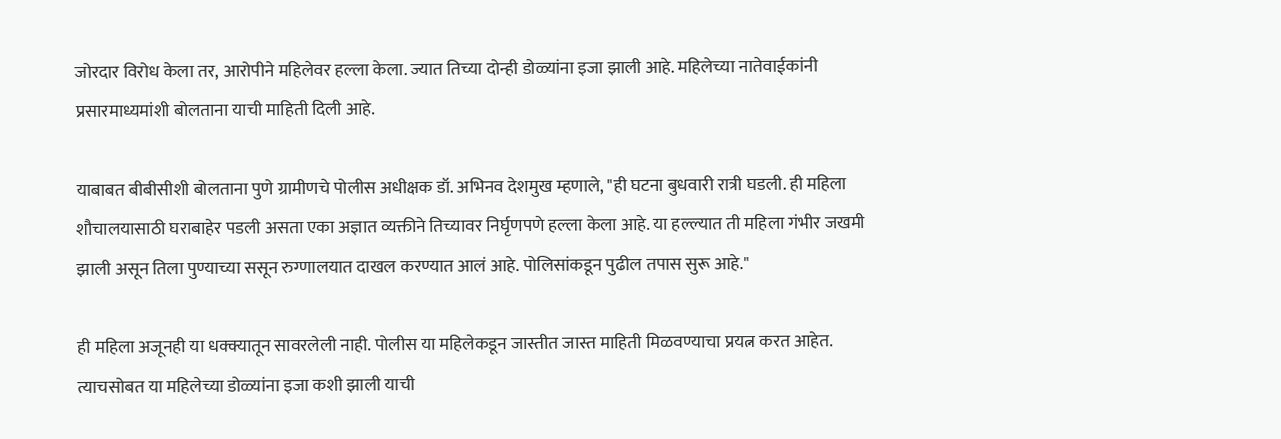जोरदार विरोध केला तर, आरोपीने महिलेवर हल्ला केला. ज्यात तिच्या दोन्ही डोळ्यांना इजा झाली आहे. महिलेच्या नातेवाईकांनी प्रसारमाध्यमांशी बोलताना याची माहिती दिली आहे.

याबाबत बीबीसीशी बोलताना पुणे ग्रामीणचे पोलीस अधीक्षक डॉ. अभिनव देशमुख म्हणाले, "ही घटना बुधवारी रात्री घडली. ही महिला शौचालयासाठी घराबाहेर पडली असता एका अज्ञात व्यक्तीने तिच्यावर निर्घृणपणे हल्ला केला आहे. या हल्ल्यात ती महिला गंभीर जखमी झाली असून तिला पुण्याच्या ससून रुग्णालयात दाखल करण्यात आलं आहे. पोलिसांकडून पुढील तपास सुरू आहे."

ही महिला अजूनही या धक्क्यातून सावरलेली नाही. पोलीस या महिलेकडून जास्तीत जास्त माहिती मिळवण्याचा प्रयत्न करत आहेत. त्याचसोबत या महिलेच्या डोळ्यांना इजा कशी झाली याची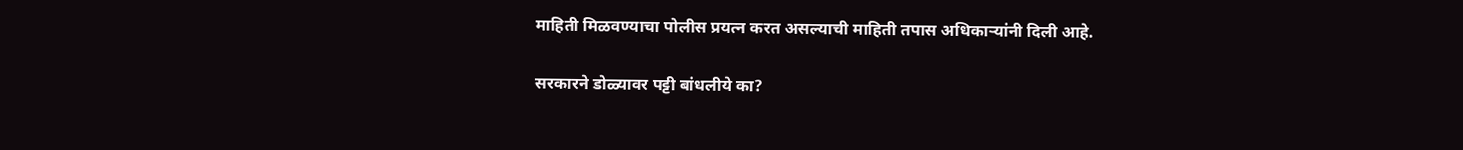माहिती मिळवण्याचा पोलीस प्रयत्न करत असल्याची माहिती तपास अधिकाऱ्यांनी दिली आहे.

सरकारने डोळ्यावर पट्टी बांधलीये का?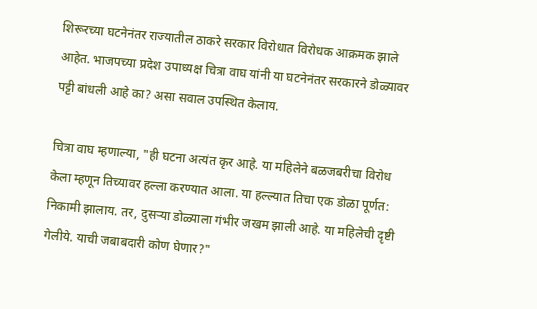शिरूरच्या घटनेनंतर राज्यातील ठाकरे सरकार विरोधात विरोधक आक्रमक झाले आहेत. भाजपच्या प्रदेश उपाध्यक्ष चित्रा वाघ यांनी या घटनेनंतर सरकारने डोळ्यावर पट्टी बांधली आहे का? असा सवाल उपस्थित केलाय.

चित्रा वाघ म्हणाल्या, "ही घटना अत्यंत कृर आहे. या महिलेने बळजबरीचा विरोध केला म्हणून तिच्यावर हल्ला करण्यात आला. या हल्ल्यात तिचा एक डोळा पूर्णत: निकामी झालाय. तर, दुसऱ्या डोळ्याला गंभीर जखम झाली आहे. या महिलेची दृष्टी गेलीये. याची जबाबदारी कोण घेणार?"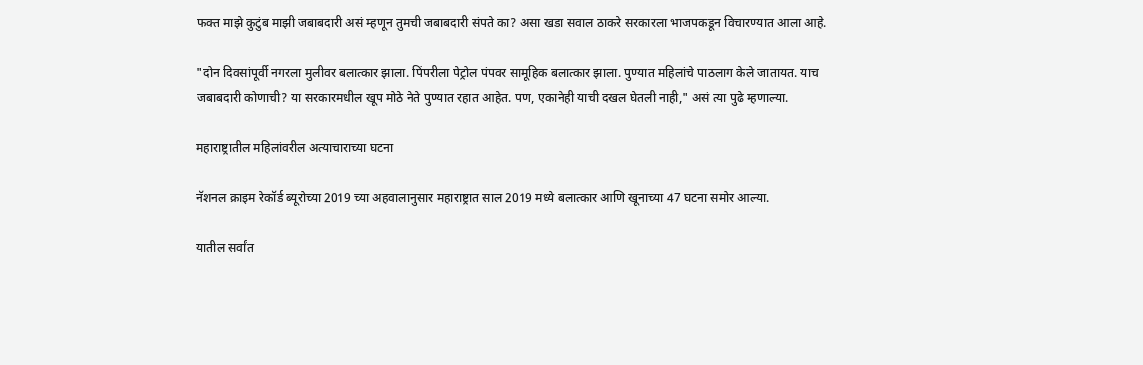फक्त माझे कुटुंब माझी जबाबदारी असं म्हणून तुमची जबाबदारी संपते का? असा खडा सवाल ठाकरे सरकारला भाजपकडून विचारण्यात आला आहे.

"दोन दिवसांपूर्वी नगरला मुलीवर बलात्कार झाला. पिंपरीला पेट्रोल पंपवर सामूहिक बलात्कार झाला. पुण्यात महिलांचे पाठलाग केले जातायत. याच जबाबदारी कोणाची? या सरकारमधील खूप मोठे नेते पुण्यात रहात आहेत. पण, एकानेही याची दखल घेतली नाही," असं त्या पुढे म्हणाल्या.

महाराष्ट्रातील महिलांवरील अत्याचाराच्या घटना

नॅशनल क्राइम रेकॉर्ड ब्यूरोच्या 2019 च्या अहवालानुसार महाराष्ट्रात साल 2019 मध्ये बलात्कार आणि खूनाच्या 47 घटना समोर आल्या.

यातील सर्वांत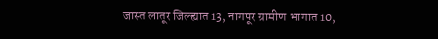जास्त लातूर जिल्ह्यात 13, नागपूर ग्रामीण भागात 10,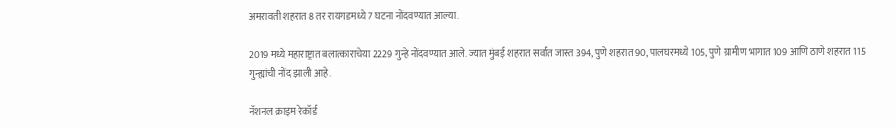अमरावती शहरात 8 तर रायगडमध्ये 7 घटना नोंदवण्यात आल्या.

2019 मध्ये महाराष्ट्रात बलात्काराचेया 2229 गुन्हे नोंदवण्यात आले. ज्यात मुंबई शहरात सर्वांत जास्त 394, पुणे शहरात 90, पालघरमध्ये 105, पुणे ग्रामीण भागात 109 आणि ठाणे शहरात 115 गुन्ह्यांची नोंद झाली आहे.

नॅशनल क्राइम रेकॉर्ड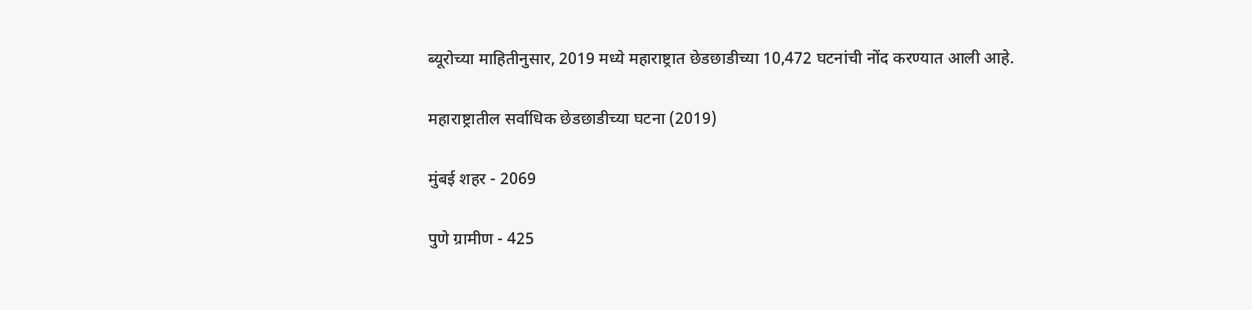ब्यूरोच्या माहितीनुसार, 2019 मध्ये महाराष्ट्रात छेडछाडीच्या 10,472 घटनांची नोंद करण्यात आली आहे.

महाराष्ट्रातील सर्वाधिक छेडछाडीच्या घटना (2019)

मुंबई शहर - 2069

पुणे ग्रामीण - 425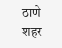ठाणे शहर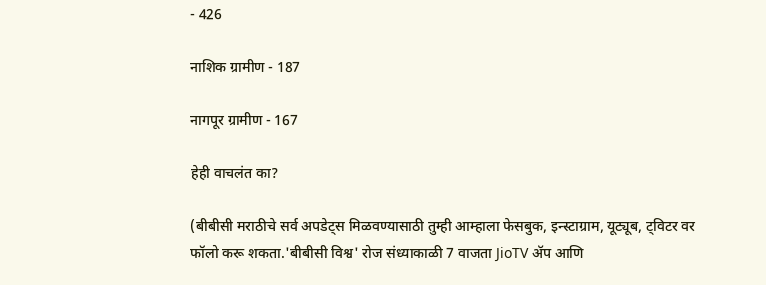- 426

नाशिक ग्रामीण - 187

नागपूर ग्रामीण - 167

हेही वाचलंत का?

(बीबीसी मराठीचे सर्व अपडेट्स मिळवण्यासाठी तुम्ही आम्हाला फेसबुक, इन्स्टाग्राम, यूट्यूब, ट्विटर वर फॉलो करू शकता.'बीबीसी विश्व' रोज संध्याकाळी 7 वाजता JioTV ॲप आणि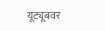यूट्यूबवर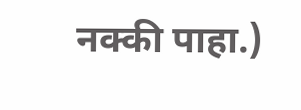नक्की पाहा.)